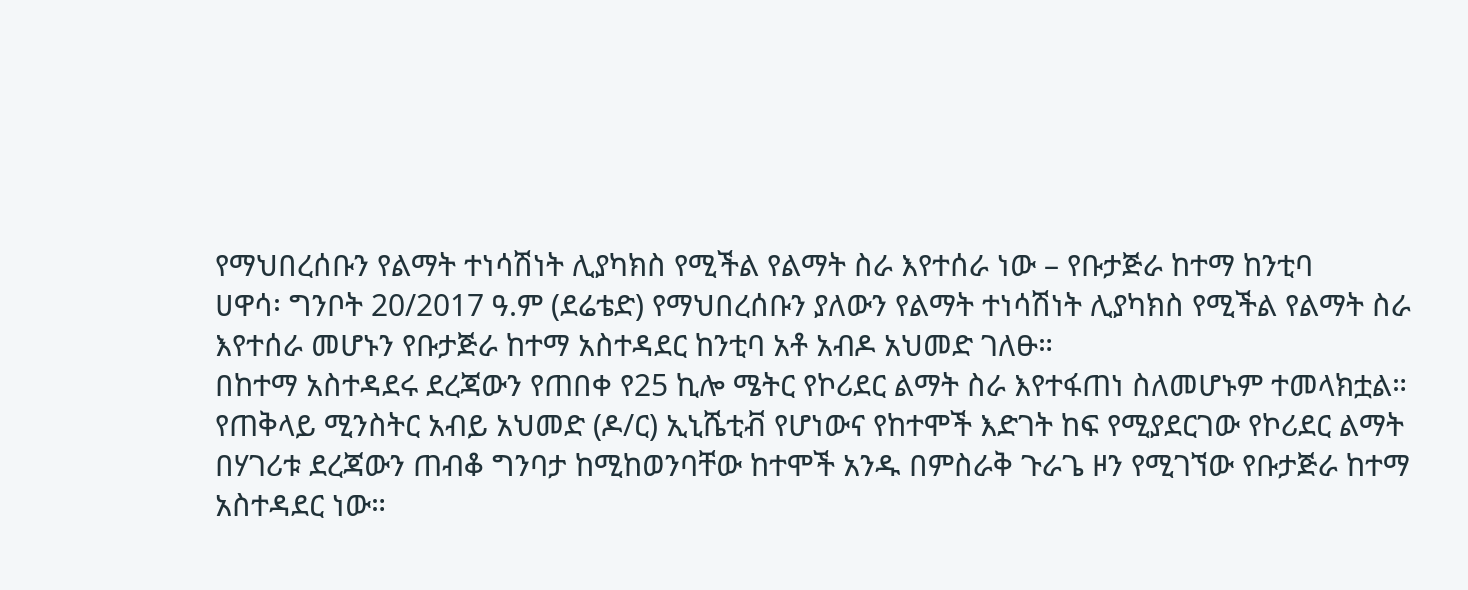የማህበረሰቡን የልማት ተነሳሽነት ሊያካክስ የሚችል የልማት ስራ እየተሰራ ነው – የቡታጅራ ከተማ ከንቲባ
ሀዋሳ፡ ግንቦት 20/2017 ዓ.ም (ደሬቴድ) የማህበረሰቡን ያለውን የልማት ተነሳሽነት ሊያካክስ የሚችል የልማት ስራ እየተሰራ መሆኑን የቡታጅራ ከተማ አስተዳደር ከንቲባ አቶ አብዶ አህመድ ገለፁ።
በከተማ አስተዳደሩ ደረጃውን የጠበቀ የ25 ኪሎ ሜትር የኮሪደር ልማት ስራ እየተፋጠነ ስለመሆኑም ተመላክቷል።
የጠቅላይ ሚንስትር አብይ አህመድ (ዶ/ር) ኢኒሼቲቭ የሆነውና የከተሞች እድገት ከፍ የሚያደርገው የኮሪደር ልማት በሃገሪቱ ደረጃውን ጠብቆ ግንባታ ከሚከወንባቸው ከተሞች አንዱ በምስራቅ ጉራጌ ዞን የሚገኘው የቡታጅራ ከተማ አስተዳደር ነው።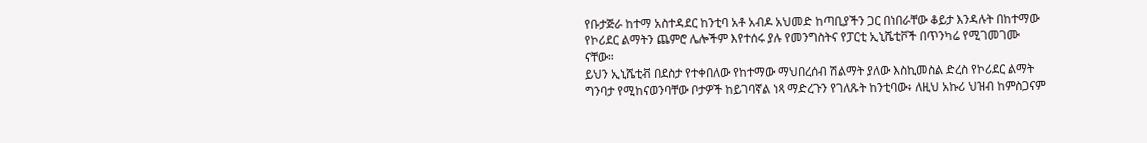የቡታጅራ ከተማ አስተዳደር ከንቲባ አቶ አብዶ አህመድ ከጣቢያችን ጋር በነበራቸው ቆይታ እንዳሉት በከተማው የኮሪደር ልማትን ጨምሮ ሌሎችም እየተሰሩ ያሉ የመንግስትና የፓርቲ ኢኒሼቲቮች በጥንካሬ የሚገመገሙ ናቸው።
ይህን ኢኒሼቲቭ በደስታ የተቀበለው የከተማው ማህበረሰብ ሽልማት ያለው እስኪመስል ድረስ የኮሪደር ልማት ግንባታ የሚከናወንባቸው ቦታዎች ከይገባኛል ነጻ ማድረጉን የገለጹት ከንቲባው፥ ለዚህ አኩሪ ህዝብ ከምስጋናም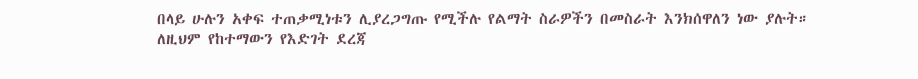በላይ ሁሉን አቀፍ ተጠቃሚነቱን ሊያረጋግጡ የሚችሉ የልማት ስራዎችን በመስራት እንክሰዋለን ነው ያሉት።
ለዚህም የከተማውን የእድገት ደረጃ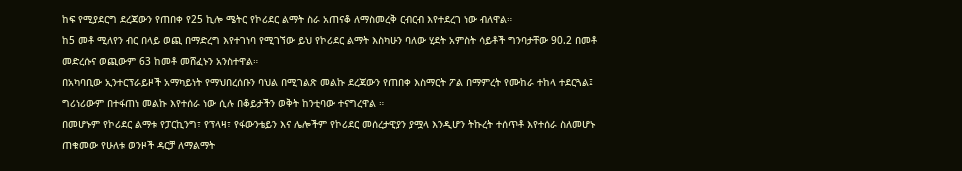ከፍ የሚያደርግ ደረጃውን የጠበቀ የ25 ኪሎ ሜትር የኮሪደር ልማት ስራ አጠናቆ ለማስመረቅ ርብርብ እየተደረገ ነው ብለዋል።
ከ5 መቶ ሚለየን ብር በላይ ወጪ በማድረግ እየተገነባ የሚገኘው ይህ የኮሪደር ልማት እስካሁን ባለው ሂደት አምስት ሳይቶች ግንባታቸው 90.2 በመቶ መድረሱና ወጪውም 63 ከመቶ መሸፈኑን አንስተዋል።
በአካባቢው ኢንተርፕራይዞች አማካይነት የማህበረሰቡን ባህል በሚገልጽ መልኩ ደረጃውን የጠበቀ እስማርት ፖል በማምረት የሙከራ ተከላ ተደርጓል፤ ግሪነሪውም በተፋጠነ መልኩ እየተሰራ ነው ሲሉ በቆይታችን ወቅት ከንቲባው ተናግረዋል ።
በመሆኑም የኮሪደር ልማቱ የፓርኪንግ፣ የፕላዛ፣ የፋውንቴይን እና ሌሎችም የኮሪደር መሰረታዊያን ያሟላ እንዲሆን ትኩረት ተሰጥቶ እየተሰራ ስለመሆኑ ጠቁመው የሁለቱ ወንዞች ዳርቻ ለማልማት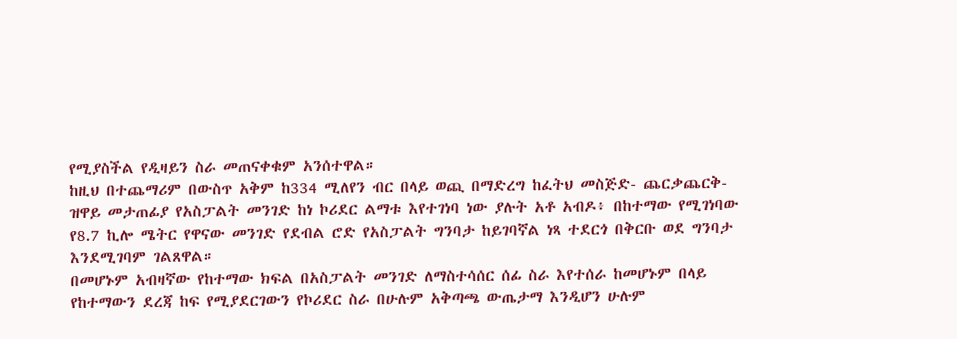የሚያስችል የዲዛይን ስራ መጠናቀቁም አንሰተዋል።
ከዚህ በተጨማሪም በውስጥ አቅም ከ334 ሚለየን ብር በላይ ወጪ በማድረግ ከፈትህ መስጅድ- ጨርቃጨርቅ- ዝዋይ መታጠፊያ የአስፓልት መንገድ ከነ ኮሪደር ልማቱ እየተገነባ ነው ያሉት አቶ አብዶ፥ በከተማው የሚገነባው የ8.7 ኪሎ ሜትር የዋናው መንገድ የደብል ሮድ የአስፓልት ግንባታ ከይገባኛል ነጻ ተደርጎ በቅርቡ ወደ ግንባታ እንደሚገባም ገልጸዋል።
በመሆኑም አብዛኛው የከተማው ክፍል በአስፓልት መንገድ ለማስተሳሰር ሰፊ ስራ እየተሰራ ከመሆኑም በላይ የከተማውን ደረጃ ከፍ የሚያደርገውን የኮሪደር ስራ በሁሉም አቅጣጫ ውጤታማ እንዲሆን ሁሉም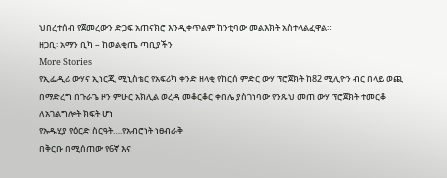ህበረተሰብ የጀመረውን ድጋፍ አጠናክሮ እንዲቀጥልም ከንቲባው መልእክት አስተላልፈዋል።
ዘጋቢ፡ አማን ቢካ – ከወልቂጤ ጣቢያችን
More Stories
የኢፌዲሪ ውሃና ኢነርጂ ሚኒስቴር የአፍሪካ ቀንድ ዘላቂ የከርሰ ምድር ውሃ ፕሮጀክት ከ82 ሚሊዮን ብር በላይ ወጪ በማድረግ በጉራጌ ዞን ምሁር አክሊል ወረዳ መቆርቆር ቀበሌ ያስገነባው የንጹህ መጠ ውሃ ፕሮጀክት ተመርቆ ለአገልግሎት ክፍት ሆነ
የኡዱሂያ የዕርድ ስርዓት….የአብሮነት ነፀብራቅ
በቅርቡ በሚሰጠው የ6ኛ እና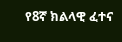የ8ኛ ክልላዊ ፈተና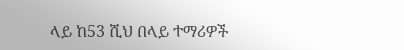ላይ ከ53 ሺህ በላይ ተማሪዎች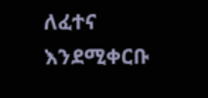ለፈተና እንደሚቀርቡ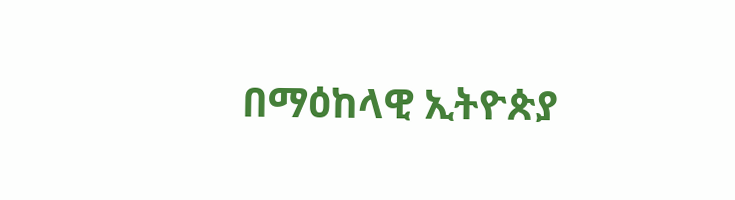በማዕከላዊ ኢትዮጵያ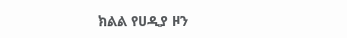ክልል የሀዲያ ዞን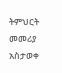ትምህርት መመሪያ አስታወቀ